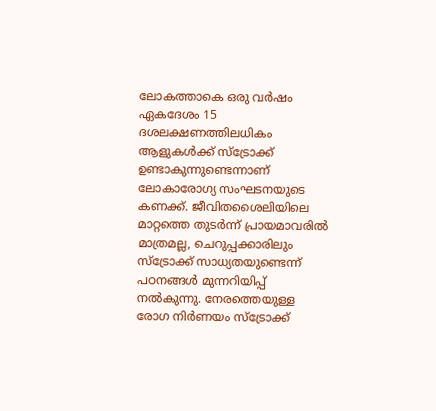ലോകത്താകെ ഒരു വർഷം ഏകദേശം 15 ദശലക്ഷണത്തിലധികം ആളുകൾക്ക് സ്ട്രോക്ക് ഉണ്ടാകുന്നുണ്ടെന്നാണ് ലോകാരോഗ്യ സംഘടനയുടെ കണക്ക്. ജീവിതശൈലിയിലെ മാറ്റത്തെ തുടർന്ന് പ്രായമാവരിൽ മാത്രമല്ല, ചെറുപ്പക്കാരിലും സ്ട്രോക്ക് സാധ്യതയുണ്ടെന്ന് പഠനങ്ങൾ മുന്നറിയിപ്പ് നൽകുന്നു. നേരത്തെയുള്ള രോഗ നിർണയം സ്ട്രോക്ക്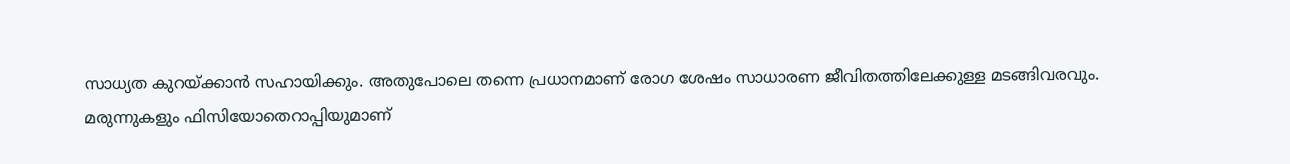സാധ്യത കുറയ്ക്കാൻ സഹായിക്കും. അതുപോലെ തന്നെ പ്രധാനമാണ് രോഗ ശേഷം സാധാരണ ജീവിതത്തിലേക്കുള്ള മടങ്ങിവരവും.
മരുന്നുകളും ഫിസിയോതെറാപ്പിയുമാണ്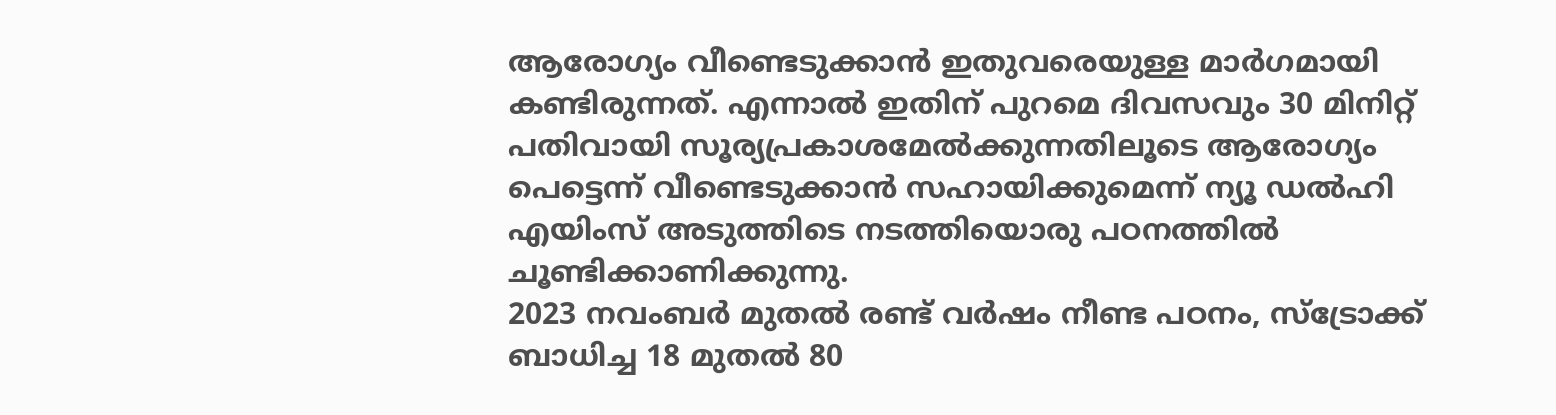ആരോഗ്യം വീണ്ടെടുക്കാൻ ഇതുവരെയുള്ള മാർഗമായി കണ്ടിരുന്നത്. എന്നാൽ ഇതിന് പുറമെ ദിവസവും 30 മിനിറ്റ് പതിവായി സൂര്യപ്രകാശമേൽക്കുന്നതിലൂടെ ആരോഗ്യം പെട്ടെന്ന് വീണ്ടെടുക്കാൻ സഹായിക്കുമെന്ന് ന്യൂ ഡൽഹി എയിംസ് അടുത്തിടെ നടത്തിയൊരു പഠനത്തിൽ ചൂണ്ടിക്കാണിക്കുന്നു.
2023 നവംബർ മുതൽ രണ്ട് വർഷം നീണ്ട പഠനം, സ്ട്രോക്ക് ബാധിച്ച 18 മുതൽ 80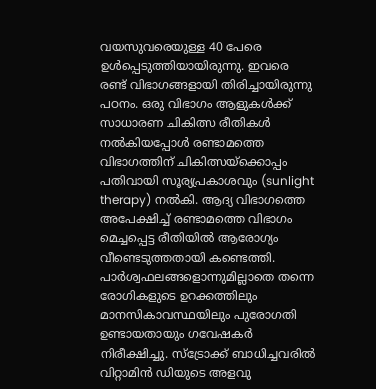വയസുവരെയുള്ള 40 പേരെ ഉൾപ്പെടുത്തിയായിരുന്നു. ഇവരെ രണ്ട് വിഭാഗങ്ങളായി തിരിച്ചായിരുന്നു പഠനം. ഒരു വിഭാഗം ആളുകൾക്ക് സാധാരണ ചികിത്സ രീതികൾ നൽകിയപ്പോൾ രണ്ടാമത്തെ വിഭാഗത്തിന് ചികിത്സയ്ക്കൊപ്പം പതിവായി സൂര്യപ്രകാശവും (sunlight therapy) നൽകി. ആദ്യ വിഭാഗത്തെ അപേക്ഷിച്ച് രണ്ടാമത്തെ വിഭാഗം മെച്ചപ്പെട്ട രീതിയിൽ ആരോഗ്യം വീണ്ടെടുത്തതായി കണ്ടെത്തി.
പാർശ്വഫലങ്ങളൊന്നുമില്ലാതെ തന്നെ രോഗികളുടെ ഉറക്കത്തിലും മാനസികാവസ്ഥയിലും പുരോഗതി ഉണ്ടായതായും ഗവേഷകർ നിരീക്ഷിച്ചു. സ്ട്രോക്ക് ബാധിച്ചവരിൽ വിറ്റാമിൻ ഡിയുടെ അളവു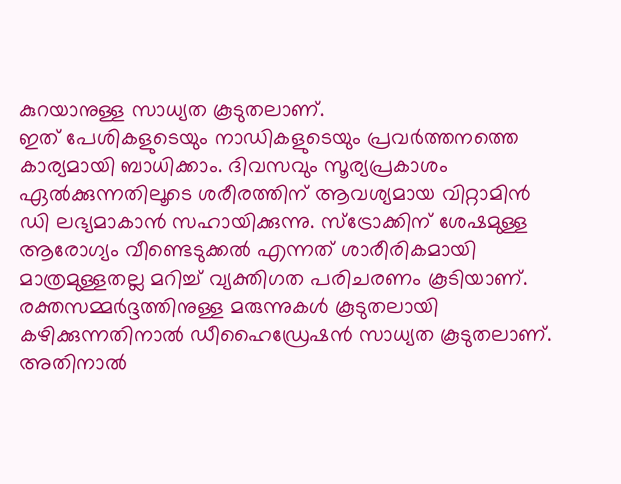കുറയാനുള്ള സാധ്യത കൂടുതലാണ്.
ഇത് പേശികളുടെയും നാഡികളുടെയും പ്രവർത്തനത്തെ കാര്യമായി ബാധിക്കാം. ദിവസവും സൂര്യപ്രകാശം ഏൽക്കുന്നതിലൂടെ ശരീരത്തിന് ആവശ്യമായ വിറ്റാമിൻ ഡി ലഭ്യമാകാൻ സഹായിക്കുന്നു. സ്ട്രോക്കിന് ശേഷമുള്ള ആരോഗ്യം വീണ്ടെടുക്കൽ എന്നത് ശാരീരികമായി മാത്രമുള്ളതല്ല മറിച്ച് വ്യക്തിഗത പരിചരണം കൂടിയാണ്.
രക്തസമ്മർദ്ദത്തിനുള്ള മരുന്നുകൾ കൂടുതലായി കഴിക്കുന്നതിനാൽ ഡീഹൈഡ്രേഷൻ സാധ്യത കൂടുതലാണ്. അതിനാൽ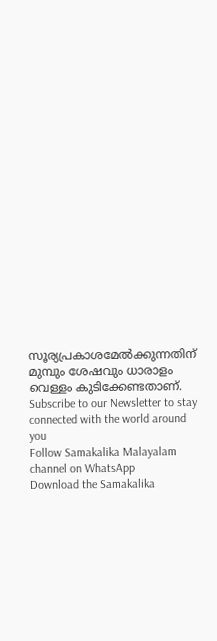സൂര്യപ്രകാശമേൽക്കുന്നതിന് മുമ്പും ശേഷവും ധാരാളം വെള്ളം കുടിക്കേണ്ടതാണ്.
Subscribe to our Newsletter to stay connected with the world around you
Follow Samakalika Malayalam channel on WhatsApp
Download the Samakalika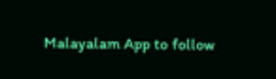Malayalam App to follow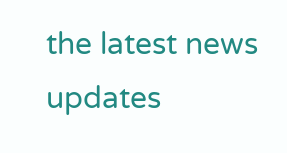the latest news updates